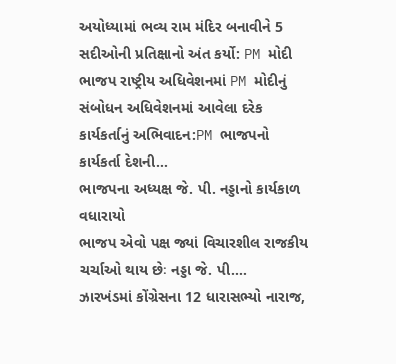અયોધ્યામાં ભવ્ય રામ મંદિર બનાવીને 5 સદીઓની પ્રતિક્ષાનો અંત કર્યો: PM મોદી
ભાજપ રાષ્ટ્રીય અધિવેશનમાં PM મોદીનું સંબોધન અધિવેશનમાં આવેલા દરેક કાર્યકર્તાનું અભિવાદન:PM ભાજપનો કાર્યકર્તા દેશની…
ભાજપના અધ્યક્ષ જે. પી. નડ્ડાનો કાર્યકાળ વધારાયો
ભાજપ એવો પક્ષ જ્યાં વિચારશીલ રાજકીય ચર્ચાઓ થાય છેઃ નડ્ડા જે. પી.…
ઝારખંડમાં કોંગ્રેસના 12 ધારાસભ્યો નારાજ,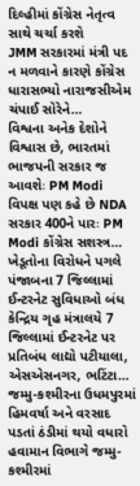દિલ્હીમાં કોંગ્રેસ નેતૃત્વ સાથે ચર્ચા કરશે
JMM સરકારમાં મંત્રી પદ ન મળવાને કારણે કોંગ્રેસ ધારાસભ્યો નારાજસીએમ ચંપાઈ સોરેને…
વિશ્વના અનેક દેશોને વિશ્વાસ છે, ભારતમાં ભાજપની સરકાર જ આવશેઃ PM Modi
વિપક્ષ પણ કહે છે NDA સરકાર 400ને પારઃ PM Modi કોંગ્રેસ સશસ્ત્ર…
ખેડૂતોના વિરોધને પગલે પંજાબના 7 જિલ્લામાં ઈન્ટરનેટ સુવિધાઓ બંધ
કેન્દ્રિય ગૃહ મંત્રાલયે 7 જિલ્લામાં ઈન્ટરનેટ પર પ્રતિબંધ લાદ્યો પટીયાલા, એસએસનગર, ભટિંટા…
જમ્મુ-કશ્મીરના ઉધમપુરમાં હિમવર્ષા અને વરસાદ પડતાં ઠંડીમાં થયો વધારો
હવામાન વિભાગે જમ્મુ-કશ્મીરમાં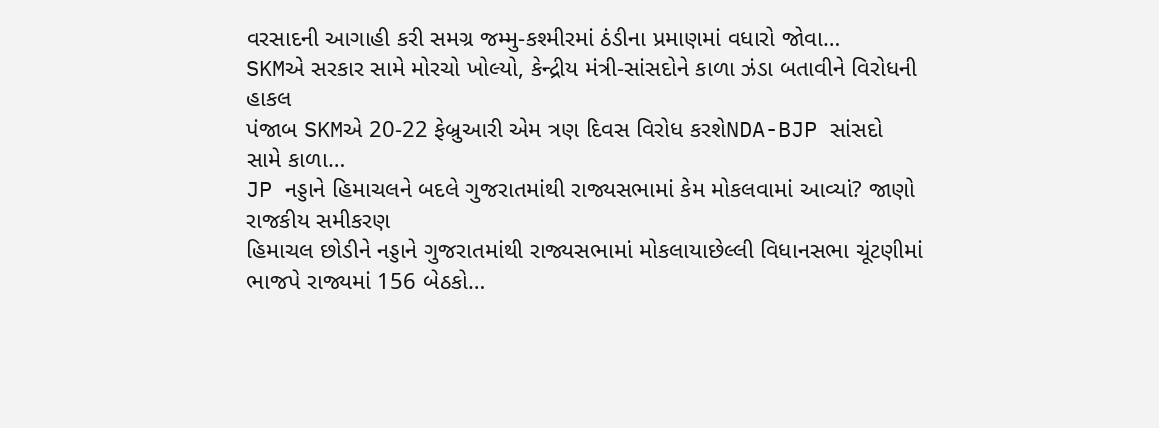વરસાદની આગાહી કરી સમગ્ર જમ્મુ-કશ્મીરમાં ઠંડીના પ્રમાણમાં વધારો જોવા…
SKMએ સરકાર સામે મોરચો ખોલ્યો, કેન્દ્રીય મંત્રી-સાંસદોને કાળા ઝંડા બતાવીને વિરોધની હાકલ
પંજાબ SKMએ 20-22 ફેબ્રુઆરી એમ ત્રણ દિવસ વિરોધ કરશેNDA-BJP સાંસદો સામે કાળા…
JP નડ્ડાને હિમાચલને બદલે ગુજરાતમાંથી રાજ્યસભામાં કેમ મોકલવામાં આવ્યાં? જાણો રાજકીય સમીકરણ
હિમાચલ છોડીને નડ્ડાને ગુજરાતમાંથી રાજ્યસભામાં મોકલાયાછેલ્લી વિધાનસભા ચૂંટણીમાં ભાજપે રાજ્યમાં 156 બેઠકો…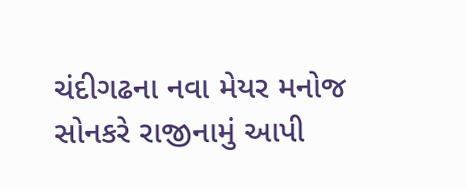ચંદીગઢના નવા મેયર મનોજ સોનકરે રાજીનામું આપી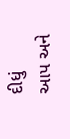દીધું
આપ અને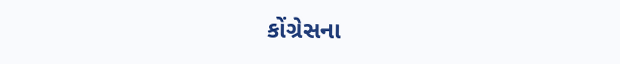કોંગ્રેસના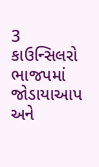3 કાઉન્સિલરો ભાજપમાં જોડાયાઆપ અને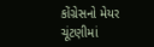કોંગ્રેસનો મેયર ચૂંટણીમાં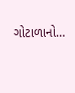ગોટાળાનો…